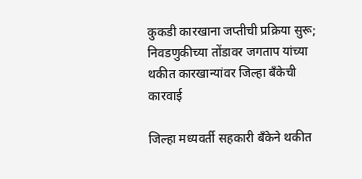कुकडी कारखाना जप्तीची प्रक्रिया सुरू; निवडणुकीच्या तोंडावर जगताप यांच्या थकीत कारखान्यांवर जिल्हा बँकेची कारवाई

जिल्हा मध्यवर्ती सहकारी बँकेने थकीत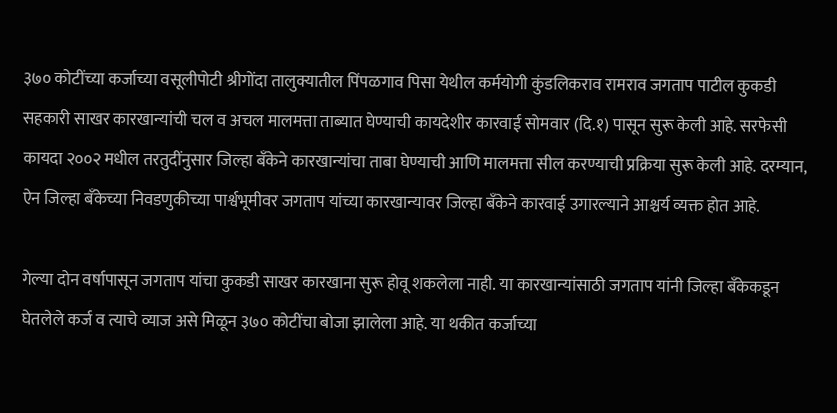३७० कोटींच्या कर्जाच्या वसूलीपोटी श्रीगोंदा तालुक्यातील पिंपळगाव पिसा येथील कर्मयोगी कुंडलिकराव रामराव जगताप पाटील कुकडी सहकारी साखर कारखान्यांची चल व अचल मालमत्ता ताब्यात घेण्याची कायदेशीर कारवाई सोमवार (दि.१) पासून सुरू केली आहे. सरफेसी कायदा २००२ मधील तरतुदींनुसार जिल्हा बँकेने कारखान्यांचा ताबा घेण्याची आणि मालमत्ता सील करण्याची प्रक्रिया सुरू केली आहे. दरम्यान, ऐन जिल्हा बँकेच्या निवडणुकीच्या पार्श्वभूमीवर जगताप यांच्या कारखान्यावर जिल्हा बँकेने कारवाई उगारल्याने आश्चर्य व्यक्त होत आहे.

गेल्या दोन वर्षापासून जगताप यांचा कुकडी साखर कारखाना सुरू होवू शकलेला नाही. या कारखान्यांसाठी जगताप यांनी जिल्हा बँकेकडून घेतलेले कर्ज व त्याचे व्याज असे मिळून ३७० कोटींचा बोजा झालेला आहे. या थकीत कर्जाच्या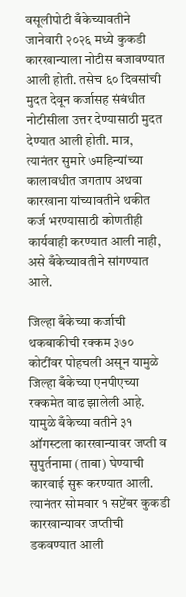वसूलीपोटी बँकेच्यावतीने जानेवारी २०२६ मध्ये कुकडी कारखान्याला नोटीस बजावण्यात आली होती. तसेच ६० दिवसांची मुदत देवून कर्जासह संबंधीत नोटीसीला उत्तर देण्यासाठी मुदत देण्यात आली होती. मात्र, त्यानंतर सुमारे ७महिन्यांच्या कालावधीत जगताप अथवा कारखाना यांच्यावतीने थकीत कर्ज भरण्यासाठी कोणतीही कार्यवाही करण्यात आली नाही, असे बँकेच्यावतीने सांगण्यात आले.

जिल्हा बँकेच्या कर्जाची थकबाकीची रक्कम ३७० कोटींवर पोहचली असून यामुळे जिल्हा बँकेच्या एनपीएच्या रक्कमेत वाढ झालेली आहे. यामुळे बँकेच्या वतीने ३१ ऑगस्टला कारखान्यावर जप्ती व सुपुर्तनामा (ताबा) घेण्याची कारवाई सुरू करण्यात आली. त्यानंतर सोमवार १ सप्टेंबर कुकडी कारखान्यावर जप्तीची डकवण्यात आली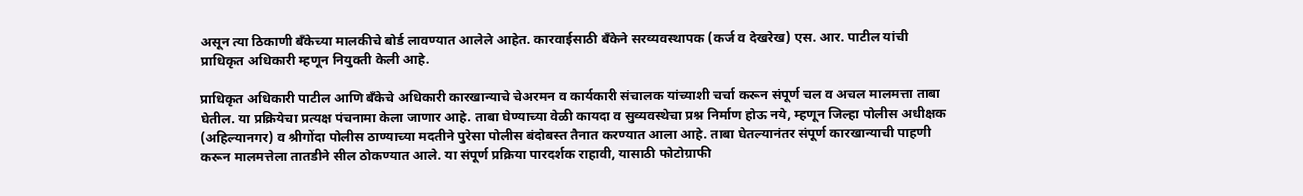असून त्या ठिकाणी बँकेच्या मालकीचे बोर्ड लावण्यात आलेले आहेत. कारवाईसाठी बँकेने सरव्यवस्थापक (कर्ज व देखरेख) एस. आर. पाटील यांची प्राधिकृत अधिकारी म्हणून नियुक्ती केली आहे.

प्राधिकृत अधिकारी पाटील आणि बँकेचे अधिकारी कारखान्याचे चेअरमन व कार्यकारी संचालक यांच्याशी चर्चा करून संपूर्ण चल व अचल मालमत्ता ताबा घेतील. या प्रक्रियेचा प्रत्यक्ष पंचनामा केला जाणार आहे. ताबा घेण्याच्या वेळी कायदा व सुव्यवस्थेचा प्रश्न निर्माण होऊ नये, म्हणून जिल्हा पोलीस अधीक्षक (अहिल्यानगर) व श्रीगोंदा पोलीस ठाण्याच्या मदतीने पुरेसा पोलीस बंदोबस्त तैनात करण्यात आला आहे. ताबा घेतल्यानंतर संपूर्ण कारखान्याची पाहणी करून मालमत्तेला तातडीने सील ठोकण्यात आले. या संपूर्ण प्रक्रिया पारदर्शक राहावी, यासाठी फोटोग्राफी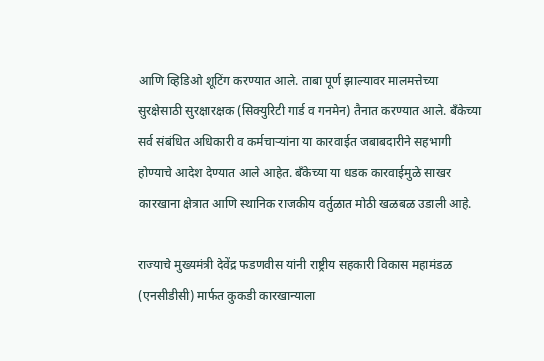आणि व्हिडिओ शूटिंग करण्यात आले. ताबा पूर्ण झाल्यावर मालमत्तेच्या सुरक्षेसाठी सुरक्षारक्षक (सिक्युरिटी गार्ड व गनमेन) तैनात करण्यात आले. बँकेच्या सर्व संबंधित अधिकारी व कर्मचाऱ्यांना या कारवाईत जबाबदारीने सहभागी होण्याचे आदेश देण्यात आले आहेत. बँकेच्या या धडक कारवाईमुळे साखर कारखाना क्षेत्रात आणि स्थानिक राजकीय वर्तुळात मोठी खळबळ उडाली आहे.

राज्याचे मुख्यमंत्री देवेंद्र फडणवीस यांनी राष्ट्रीय सहकारी विकास महामंडळ (एनसीडीसी) मार्फत कुकडी कारखान्याला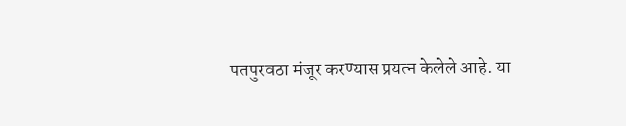पतपुरवठा मंजूर करण्यास प्रयत्न केलेले आहे. या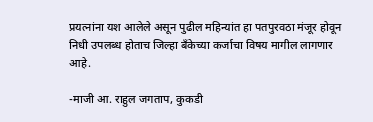प्रयत्नांना यश आलेले असून पुढील महिन्यांत हा पतपुरवठा मंजूर होवून निधी उपलब्ध होताच जिल्हा बँकेच्या कर्जाचा विषय मागील लागणार आहे.

-माजी आ. राहुल जगताप, कुकडी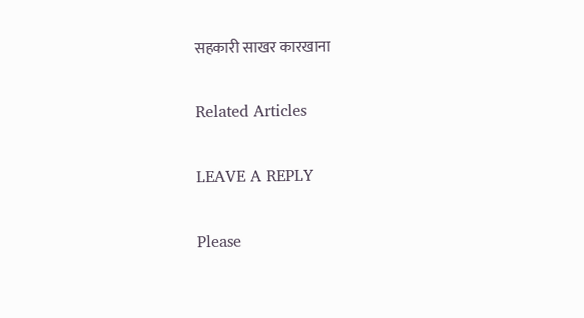सहकारी साखर कारखाना

Related Articles

LEAVE A REPLY

Please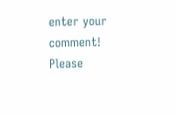enter your comment!
Please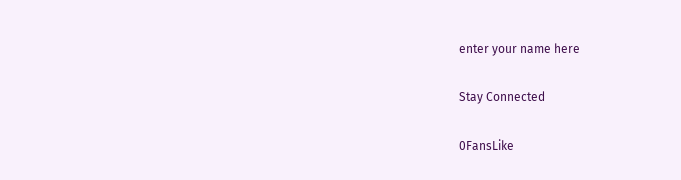enter your name here

Stay Connected

0FansLike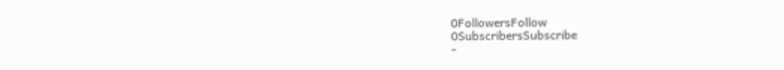0FollowersFollow
0SubscribersSubscribe
-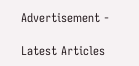Advertisement -

Latest Articles